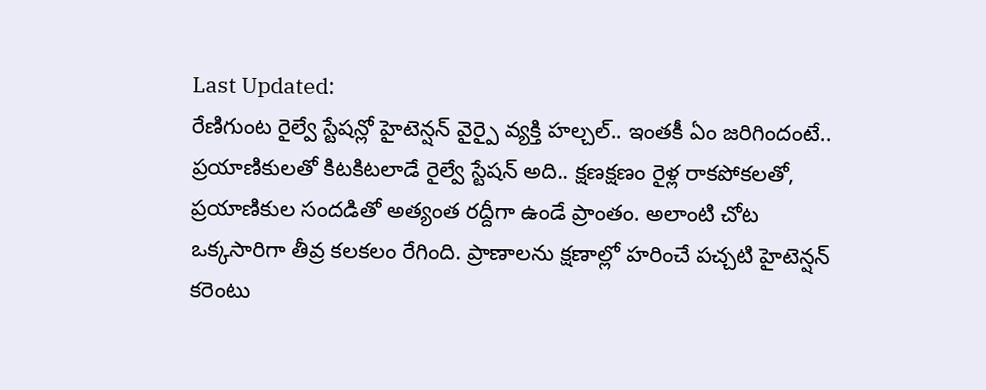Last Updated:
రేణిగుంట రైల్వే స్టేషన్లో హైటెన్షన్ వైర్పై వ్యక్తి హల్చల్.. ఇంతకీ ఏం జరిగిందంటే..
ప్రయాణికులతో కిటకిటలాడే రైల్వే స్టేషన్ అది.. క్షణక్షణం రైళ్ల రాకపోకలతో, ప్రయాణికుల సందడితో అత్యంత రద్దీగా ఉండే ప్రాంతం. అలాంటి చోట ఒక్కసారిగా తీవ్ర కలకలం రేగింది. ప్రాణాలను క్షణాల్లో హరించే పచ్చటి హైటెన్షన్ కరెంటు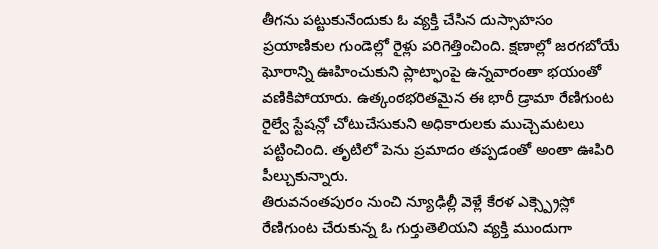తీగను పట్టుకునేందుకు ఓ వ్యక్తి చేసిన దుస్సాహసం ప్రయాణికుల గుండెల్లో రైళ్లు పరిగెత్తించింది. క్షణాల్లో జరగబోయే ఘోరాన్ని ఊహించుకుని ప్లాట్ఫాంపై ఉన్నవారంతా భయంతో వణికిపోయారు. ఉత్కంఠభరితమైన ఈ భారీ డ్రామా రేణిగుంట రైల్వే స్టేషన్లో చోటుచేసుకుని అధికారులకు ముచ్చెమటలు పట్టించింది. తృటిలో పెను ప్రమాదం తప్పడంతో అంతా ఊపిరి పీల్చుకున్నారు.
తిరువనంతపురం నుంచి న్యూఢిల్లీ వెళ్లే కేరళ ఎక్స్ప్రెస్లో రేణిగుంట చేరుకున్న ఓ గుర్తుతెలియని వ్యక్తి ముందుగా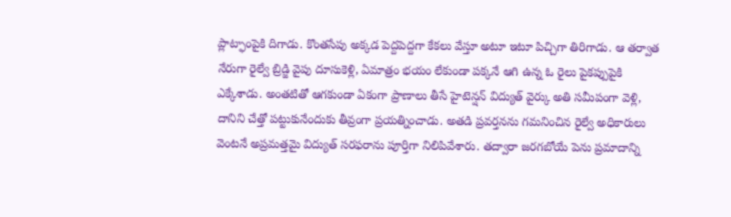ప్లాట్ఫాంపైకి దిగాడు. కొంతసేపు అక్కడ పెద్దపెద్దగా కేకలు వేస్తూ అటూ ఇటూ పిచ్చిగా తిరిగాడు. ఆ తర్వాత నేరుగా రైల్వే బ్రిడ్జి వైపు దూసుకెళ్లి, ఏమాత్రం భయం లేకుండా పక్కనే ఆగి ఉన్న ఓ రైలు పైకప్పుపైకి ఎక్కేశాడు. అంతటితో ఆగకుండా ఏకంగా ప్రాణాలు తీసే హైటెన్షన్ విద్యుత్ వైర్కు అతి సమీపంగా వెళ్లి, దానిని చేత్తో పట్టుకునేందుకు తీవ్రంగా ప్రయత్నించాడు. అతడి ప్రవర్తనను గమనించిన రైల్వే అధికారులు వెంటనే అప్రమత్తమై విద్యుత్ సరఫరాను పూర్తిగా నిలిపివేశారు. తద్వారా జరగబోయే పెను ప్రమాదాన్ని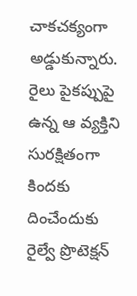చాకచక్యంగా అడ్డుకున్నారు.
రైలు పైకప్పుపై ఉన్న ఆ వ్యక్తిని సురక్షితంగా కిందకు దించేందుకు రైల్వే ప్రొటెక్షన్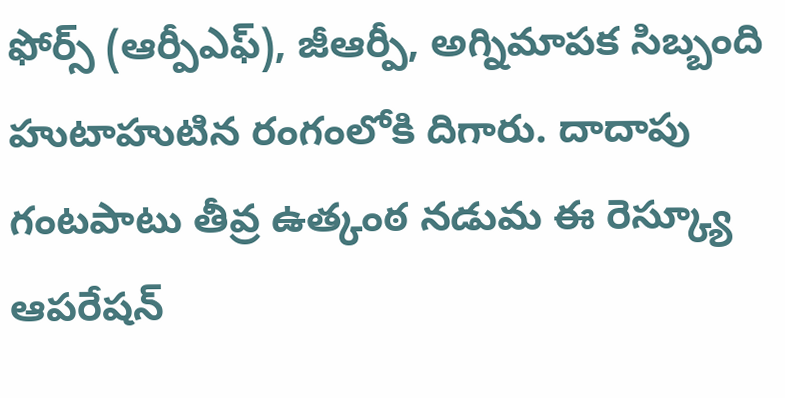ఫోర్స్ (ఆర్పీఎఫ్), జీఆర్పీ, అగ్నిమాపక సిబ్బంది హుటాహుటిన రంగంలోకి దిగారు. దాదాపు గంటపాటు తీవ్ర ఉత్కంఠ నడుమ ఈ రెస్క్యూ ఆపరేషన్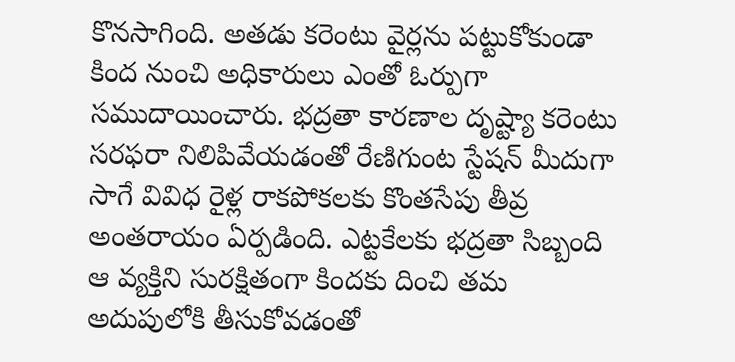కొనసాగింది. అతడు కరెంటు వైర్లను పట్టుకోకుండా కింద నుంచి అధికారులు ఎంతో ఓర్పుగా సముదాయించారు. భద్రతా కారణాల దృష్ట్యా కరెంటు సరఫరా నిలిపివేయడంతో రేణిగుంట స్టేషన్ మీదుగా సాగే వివిధ రైళ్ల రాకపోకలకు కొంతసేపు తీవ్ర అంతరాయం ఏర్పడింది. ఎట్టకేలకు భద్రతా సిబ్బంది ఆ వ్యక్తిని సురక్షితంగా కిందకు దించి తమ అదుపులోకి తీసుకోవడంతో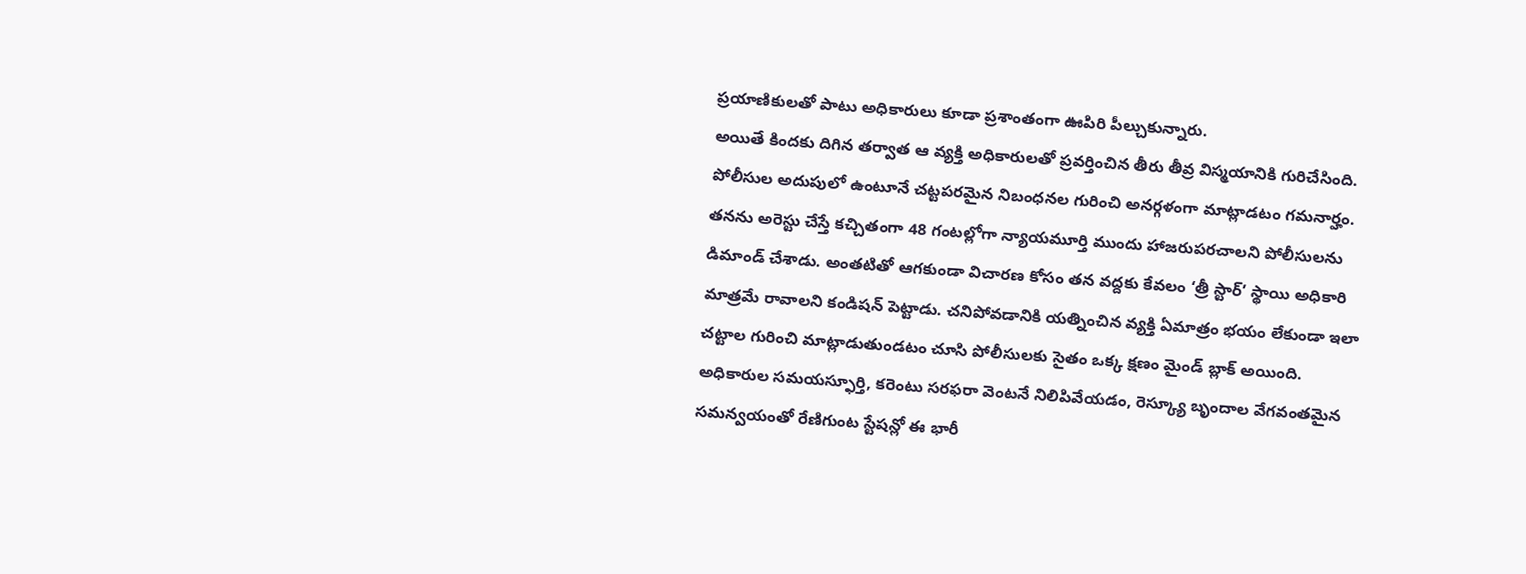ప్రయాణికులతో పాటు అధికారులు కూడా ప్రశాంతంగా ఊపిరి పీల్చుకున్నారు.
అయితే కిందకు దిగిన తర్వాత ఆ వ్యక్తి అధికారులతో ప్రవర్తించిన తీరు తీవ్ర విస్మయానికి గురిచేసింది. పోలీసుల అదుపులో ఉంటూనే చట్టపరమైన నిబంధనల గురించి అనర్గళంగా మాట్లాడటం గమనార్హం. తనను అరెస్టు చేస్తే కచ్చితంగా 48 గంటల్లోగా న్యాయమూర్తి ముందు హాజరుపరచాలని పోలీసులను డిమాండ్ చేశాడు. అంతటితో ఆగకుండా విచారణ కోసం తన వద్దకు కేవలం ‘త్రీ స్టార్’ స్థాయి అధికారి మాత్రమే రావాలని కండిషన్ పెట్టాడు. చనిపోవడానికి యత్నించిన వ్యక్తి ఏమాత్రం భయం లేకుండా ఇలా చట్టాల గురించి మాట్లాడుతుండటం చూసి పోలీసులకు సైతం ఒక్క క్షణం మైండ్ బ్లాక్ అయింది.
అధికారుల సమయస్ఫూర్తి, కరెంటు సరఫరా వెంటనే నిలిపివేయడం, రెస్క్యూ బృందాల వేగవంతమైన సమన్వయంతో రేణిగుంట స్టేషన్లో ఈ భారీ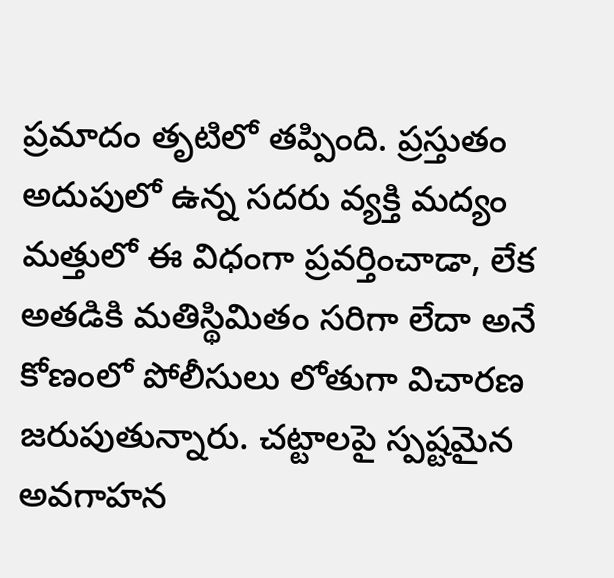ప్రమాదం తృటిలో తప్పింది. ప్రస్తుతం అదుపులో ఉన్న సదరు వ్యక్తి మద్యం మత్తులో ఈ విధంగా ప్రవర్తించాడా, లేక అతడికి మతిస్థిమితం సరిగా లేదా అనే కోణంలో పోలీసులు లోతుగా విచారణ జరుపుతున్నారు. చట్టాలపై స్పష్టమైన అవగాహన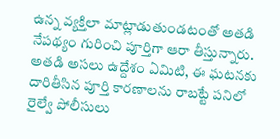ఉన్న వ్యక్తిలా మాట్లాడుతుండటంతో అతడి నేపథ్యం గురించి పూర్తిగా ఆరా తీస్తున్నారు. అతడి అసలు ఉద్దేశం ఏమిటి, ఈ ఘటనకు దారితీసిన పూర్తి కారణాలను రాబట్టే పనిలో రైల్వే పోలీసులు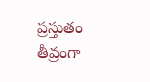ప్రస్తుతం తీవ్రంగా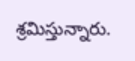శ్రమిస్తున్నారు.